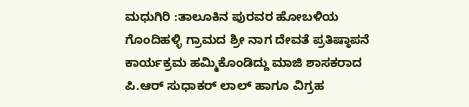ಮಧುಗಿರಿ :ತಾಲೂಕಿನ ಪುರವರ ಹೋಬಳಿಯ ಗೊಂದಿಹಳ್ಳಿ ಗ್ರಾಮದ ಶ್ರೀ ನಾಗ ದೇವತೆ ಪ್ರತಿಷ್ಠಾಪನೆ ಕಾರ್ಯಕ್ರಮ ಹಮ್ಮಿಕೊಂಡಿದ್ದು ಮಾಜಿ ಶಾಸಕರಾದ ಪಿ.ಆರ್ ಸುಧಾಕರ್ ಲಾಲ್ ಹಾಗೂ ವಿಗ್ರಹ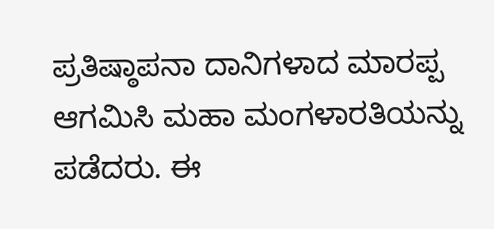ಪ್ರತಿಷ್ಠಾಪನಾ ದಾನಿಗಳಾದ ಮಾರಪ್ಪ ಆಗಮಿಸಿ ಮಹಾ ಮಂಗಳಾರತಿಯನ್ನು ಪಡೆದರು. ಈ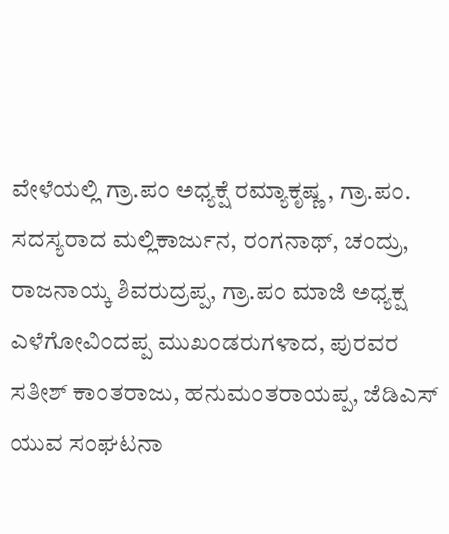ವೇಳೆಯಲ್ಲಿ ಗ್ರಾ.ಪಂ ಅಧ್ಯಕ್ಷೆ ರಮ್ಯಾಕೃಷ್ಣ , ಗ್ರಾ.ಪಂ. ಸದಸ್ಯರಾದ ಮಲ್ಲಿಕಾರ್ಜುನ, ರಂಗನಾಥ್, ಚಂದ್ರು, ರಾಜನಾಯ್ಕ ಶಿವರುದ್ರಪ್ಪ, ಗ್ರಾ.ಪಂ ಮಾಜಿ ಅಧ್ಯಕ್ಷ ಎಳೆಗೋವಿಂದಪ್ಪ ಮುಖಂಡರುಗಳಾದ, ಪುರವರ ಸತೀಶ್ ಕಾಂತರಾಜು, ಹನುಮಂತರಾಯಪ್ಪ, ಜೆಡಿಎಸ್ ಯುವ ಸಂಘಟನಾ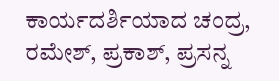ಕಾರ್ಯದರ್ಶಿಯಾದ ಚಂದ್ರ, ರಮೇಶ್, ಪ್ರಕಾಶ್, ಪ್ರಸನ್ನ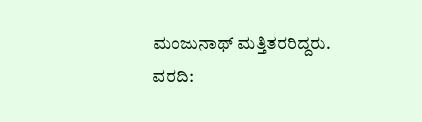ಮಂಜುನಾಥ್ ಮತ್ತಿತರರಿದ್ದರು.
ವರದಿ: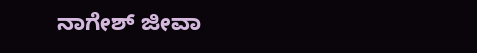ನಾಗೇಶ್ ಜೀವಾ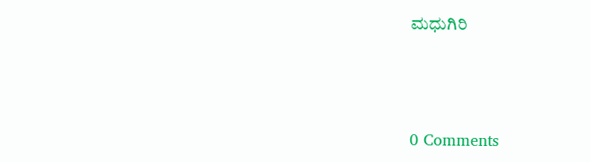ಮಧುಗಿರಿ



0 Comments